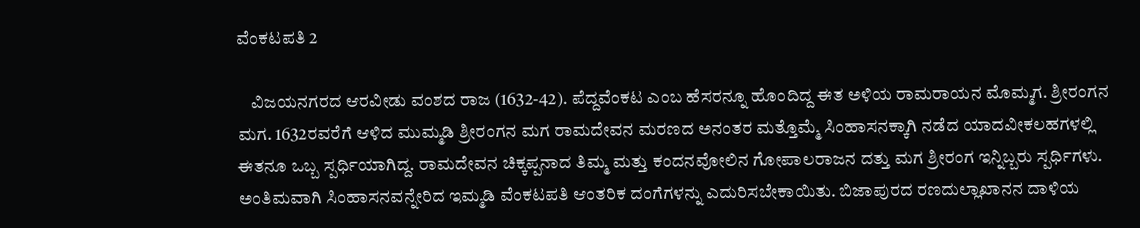ವೆಂಕಟಪತಿ 2

    ವಿಜಯನಗರದ ಆರವೀಡು ವಂಶದ ರಾಜ (1632-42). ಪೆದ್ದವೆಂಕಟ ಎಂಬ ಹೆಸರನ್ನೂ ಹೊಂದಿದ್ದ ಈತ ಅಳಿಯ ರಾಮರಾಯನ ಮೊಮ್ಮಗ. ಶ್ರೀರಂಗನ ಮಗ. 1632ರವರೆಗೆ ಆಳಿದ ಮುಮ್ಮಡಿ ಶ್ರೀರಂಗನ ಮಗ ರಾಮದೇವನ ಮರಣದ ಅನಂತರ ಮತ್ತೊಮ್ಮೆ ಸಿಂಹಾಸನಕ್ಕಾಗಿ ನಡೆದ ಯಾದವೀಕಲಹಗಳಲ್ಲಿ ಈತನೂ ಒಬ್ಬ ಸ್ಪರ್ಧಿಯಾಗಿದ್ದ. ರಾಮದೇವನ ಚಿಕ್ಕಪ್ಪನಾದ ತಿಮ್ಮ ಮತ್ತು ಕಂದನವೋಲಿನ ಗೋಪಾಲರಾಜನ ದತ್ತು ಮಗ ಶ್ರೀರಂಗ ಇನ್ನಿಬ್ಬರು ಸ್ಪರ್ಧಿಗಳು. ಅಂತಿಮವಾಗಿ ಸಿಂಹಾಸನವನ್ನೇರಿದ ಇಮ್ಮಡಿ ವೆಂಕಟಪತಿ ಆಂತರಿಕ ದಂಗೆಗಳನ್ನು ಎದುರಿಸಬೇಕಾಯಿತು. ಬಿಜಾಪುರದ ರಣದುಲ್ಲಾಖಾನನ ದಾಳಿಯ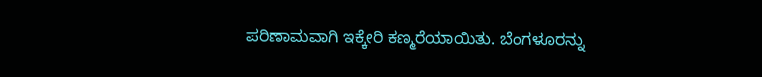ಪರಿಣಾಮವಾಗಿ ಇಕ್ಕೇರಿ ಕಣ್ಮರೆಯಾಯಿತು. ಬೆಂಗಳೂರನ್ನು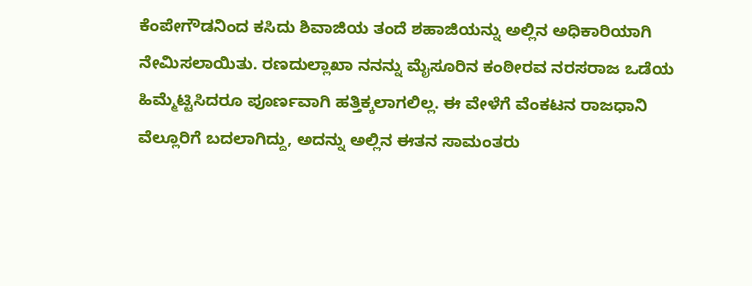ಕೆಂಪೇಗೌಡನಿಂದ ಕಸಿದು ಶಿವಾಜಿಯ ತಂದೆ ಶಹಾಜಿಯನ್ನು ಅಲ್ಲಿನ ಅಧಿಕಾರಿಯಾಗಿ ನೇಮಿಸಲಾಯಿತು. ರಣದುಲ್ಲಾಖಾ ನನನ್ನು ಮೈಸೂರಿನ ಕಂಠೀರವ ನರಸರಾಜ ಒಡೆಯ ಹಿಮ್ಮೆಟ್ಟಿಸಿದರೂ ಪೂರ್ಣವಾಗಿ ಹತ್ತಿಕ್ಕಲಾಗಲಿಲ್ಲ. ಈ ವೇಳೆಗೆ ವೆಂಕಟನ ರಾಜಧಾನಿ ವೆಲ್ಲೂರಿಗೆ ಬದಲಾಗಿದ್ದು, ಅದನ್ನು ಅಲ್ಲಿನ ಈತನ ಸಾಮಂತರು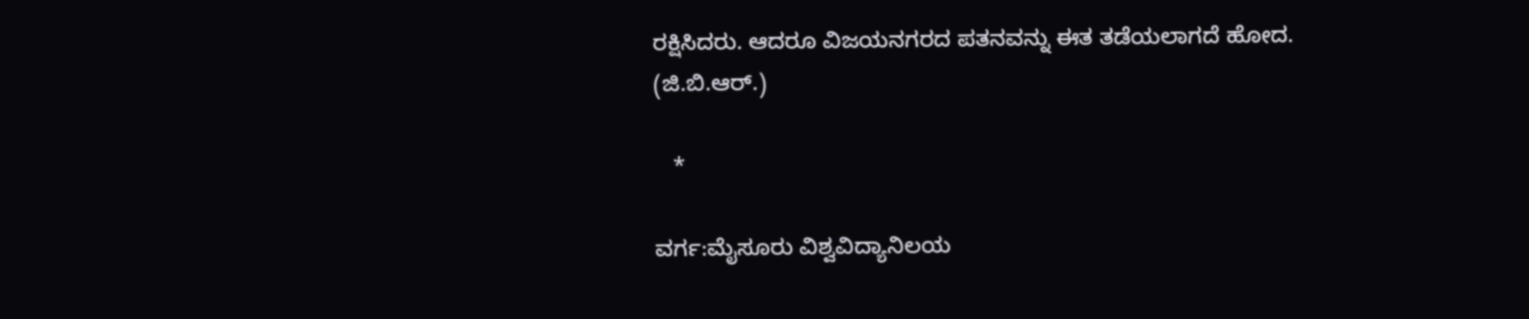ರಕ್ಷಿಸಿದರು. ಆದರೂ ವಿಜಯನಗರದ ಪತನವನ್ನು ಈತ ತಡೆಯಲಾಗದೆ ಹೋದ.
(ಜಿ.ಬಿ.ಆರ್.)

   *

ವರ್ಗ:ಮೈಸೂರು ವಿಶ್ವವಿದ್ಯಾನಿಲಯ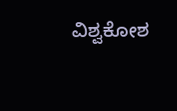ವಿಶ್ವಕೋಶ